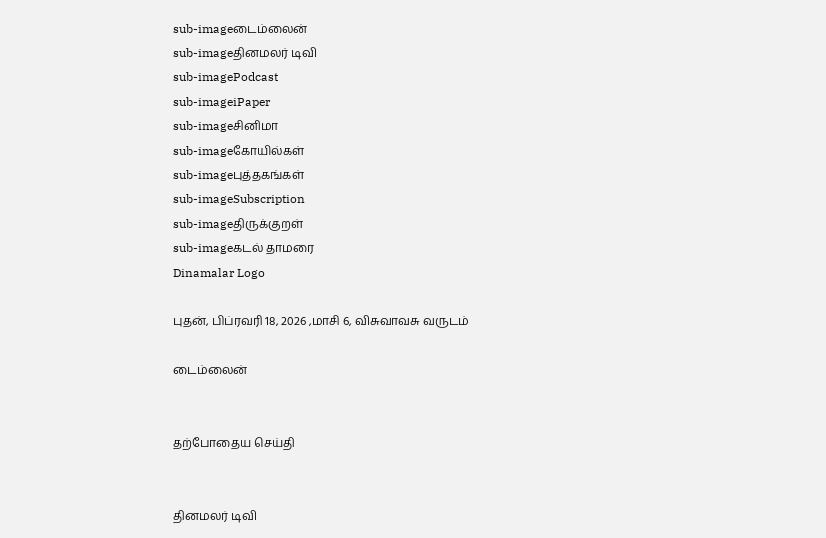sub-imageடைம்லைன்
sub-imageதினமலர் டிவி
sub-imagePodcast
sub-imageiPaper
sub-imageசினிமா
sub-imageகோயில்கள்
sub-imageபுத்தகங்கள்
sub-imageSubscription
sub-imageதிருக்குறள்
sub-imageகடல் தாமரை
Dinamalar Logo

புதன், பிப்ரவரி 18, 2026 ,மாசி 6, விசுவாவசு வருடம்

டைம்லைன்


தற்போதைய செய்தி


தினமலர் டிவி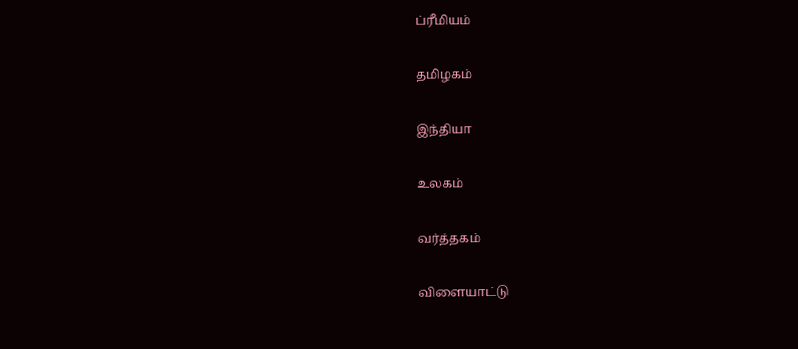ப்ரீமியம்


தமிழகம்


இந்தியா


உலகம்


வர்த்தகம்


விளையாட்டு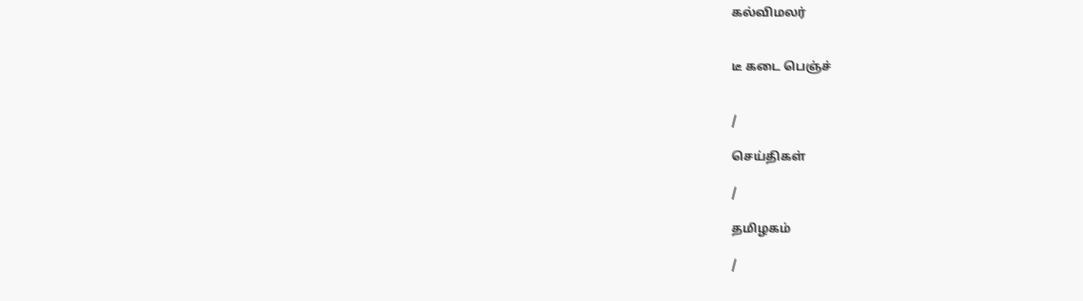கல்விமலர்


டீ கடை பெஞ்ச்


/

செய்திகள்

/

தமிழகம்

/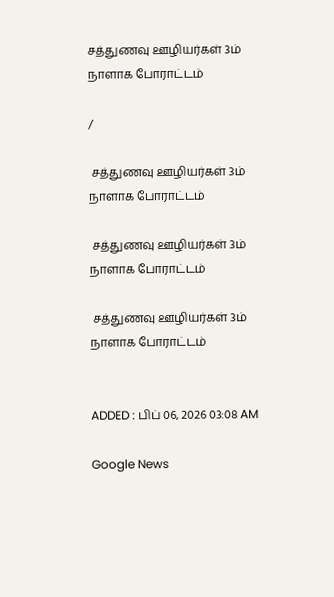சத்துணவு ஊழியர்கள் 3ம் நாளாக போராட்டம்

/

 சத்துணவு ஊழியர்கள் 3ம் நாளாக போராட்டம்

 சத்துணவு ஊழியர்கள் 3ம் நாளாக போராட்டம்

 சத்துணவு ஊழியர்கள் 3ம் நாளாக போராட்டம்


ADDED : பிப் 06, 2026 03:08 AM

Google News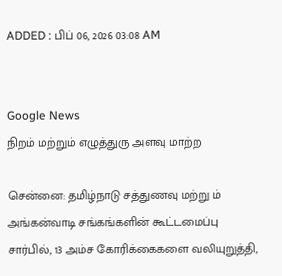ADDED : பிப் 06, 2026 03:08 AM


Google News
நிறம் மற்றும் எழுத்துரு அளவு மாற்ற

சென்னை: தமிழ்நாடு சத்துணவு மற்று ம் அங்கன்வாடி சங்கங்களின் கூட்டமைப்பு சார்பில், 13 அம்ச கோரிக்கைகளை வலியுறுத்தி,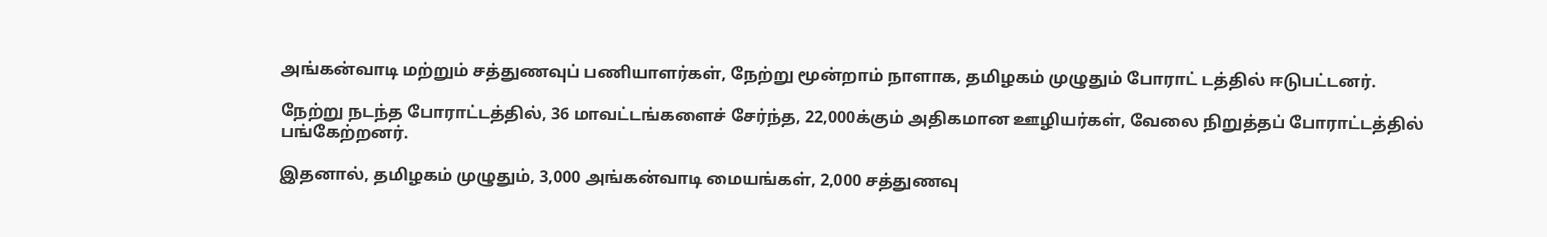அங்கன்வாடி மற்றும் சத்துணவுப் பணியாளர்கள், நேற்று மூன்றாம் நாளாக, தமிழகம் முழுதும் போராட் டத்தில் ஈடுபட்டனர்.

நேற்று நடந்த போராட்டத்தில், 36 மாவட்டங்களைச் சேர்ந்த, 22,000க்கும் அதிகமான ஊழியர்கள், வேலை நிறுத்தப் போராட்டத்தில் பங்கேற்றனர்.

இதனால், தமிழகம் முழுதும், 3,000 அங்கன்வாடி மையங்கள், 2,000 சத்துணவு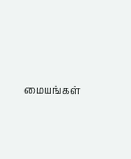மையங்கள்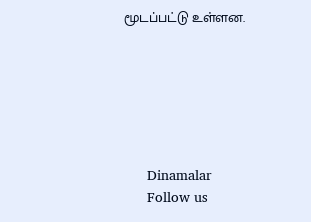மூடப்பட்டு உள்ளன.






      Dinamalar
      Follow us